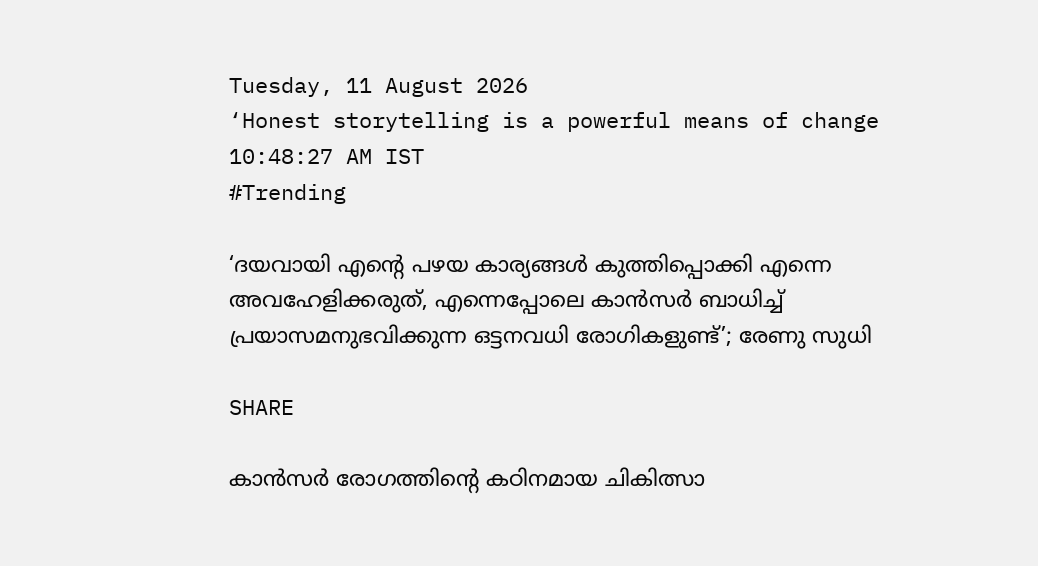Tuesday, 11 August 2026
‘Honest storytelling is a powerful means of change
10:48:27 AM IST
#Trending

‘ദയവായി എന്റെ പഴയ കാര്യങ്ങൾ കുത്തിപ്പൊക്കി എന്നെ അവഹേളിക്കരുത്, എന്നെപ്പോലെ കാൻസർ ബാധിച്ച് പ്രയാസമനുഭവിക്കുന്ന ഒട്ടനവധി രോഗികളുണ്ട്’; രേണു സുധി

SHARE

കാൻസർ രോഗത്തിൻ്റെ കഠിനമായ ചികിത്സാ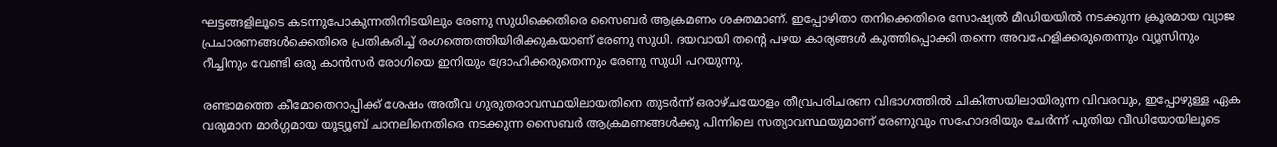ഘട്ടങ്ങളിലൂടെ കടന്നുപോകുന്നതിനിടയിലും രേണു സുധിക്കെതിരെ സൈബർ ആക്രമണം ശക്തമാണ്. ഇപ്പോഴിതാ തനിക്കെതിരെ സോഷ്യൽ മീഡിയയിൽ നടക്കുന്ന ക്രൂരമായ വ്യാജ പ്രചാരണങ്ങൾക്കെതിരെ പ്രതികരിച്ച് രംഗത്തെത്തിയിരിക്കുകയാണ് രേണു സുധി. ദയവായി തന്റെ പഴയ കാര്യങ്ങൾ കുത്തിപ്പൊക്കി തന്നെ അവഹേളിക്കരുതെന്നും വ്യൂസിനും റീച്ചിനും വേണ്ടി ഒരു കാൻസർ രോഗിയെ ഇനിയും ദ്രോഹിക്കരുതെന്നും രേണു സുധി പറയുന്നു.

രണ്ടാമത്തെ കീമോതെറാപ്പിക്ക് ശേഷം അതീവ ഗുരുതരാവസ്ഥയിലായതിനെ തുടർന്ന് ഒരാഴ്‌ചയോളം തീവ്രപരിചരണ വിഭാഗത്തിൽ ചികിത്സയിലായിരുന്ന വിവരവും, ഇപ്പോഴുള്ള ഏക വരുമാന മാർഗ്ഗമായ യൂട്യൂബ് ചാനലിനെതിരെ നടക്കുന്ന സൈബർ ആക്രമണങ്ങൾക്കു പിന്നിലെ സത്യാവസ്ഥയുമാണ് രേണുവും സഹോദരിയും ചേർന്ന് പുതിയ വീഡിയോയിലൂടെ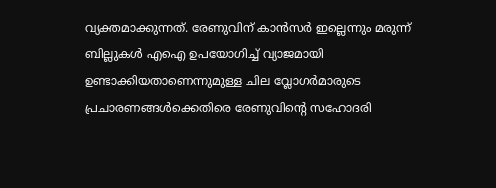വ്യക്തമാക്കുന്നത്. രേണുവിന് കാൻസർ ഇല്ലെന്നും മരുന്ന് ബില്ലുകൾ എഐ ഉപയോഗിച്ച് വ്യാജമായി ഉണ്ടാക്കിയതാണെന്നുമുള്ള ചില വ്ലോഗർമാരുടെ പ്രചാരണങ്ങൾക്കെതിരെ രേണുവിൻ്റെ സഹോദരി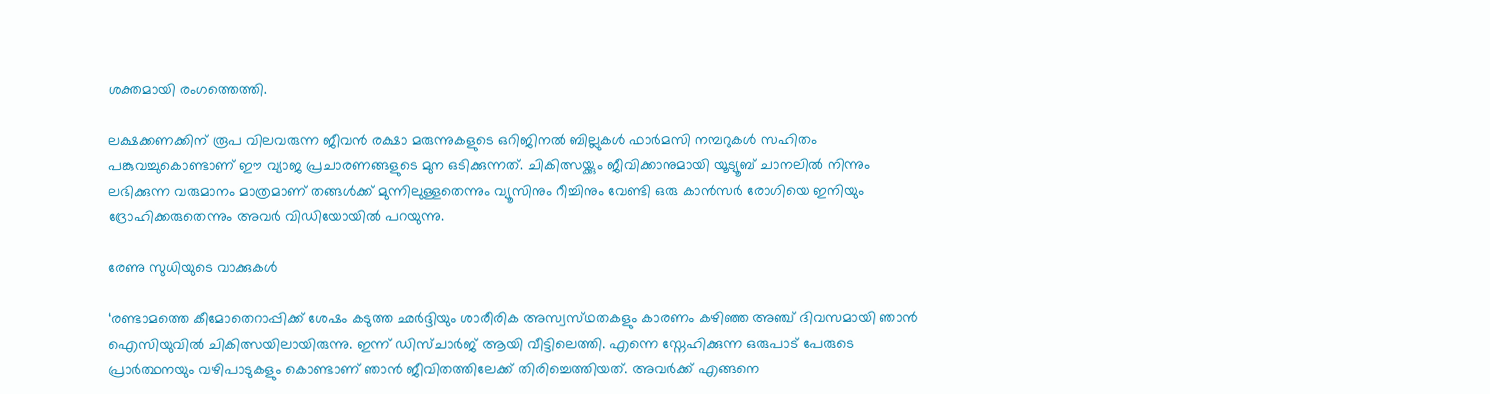ശക്തമായി രംഗത്തെത്തി.

ലക്ഷക്കണക്കിന് രൂപ വിലവരുന്ന ജീവൻ രക്ഷാ മരുന്നുകളുടെ ഒറിജിനൽ ബില്ലുകൾ ഫാർമസി നമ്പറുകൾ സഹിതം പങ്കുവച്ചുകൊണ്ടാണ് ഈ വ്യാജ പ്രചാരണങ്ങളുടെ മുന ഒടിക്കുന്നത്. ചികിത്സയ്ക്കും ജീവിക്കാനുമായി യൂട്യൂബ് ചാനലിൽ നിന്നും ലഭിക്കുന്ന വരുമാനം മാത്രമാണ് തങ്ങൾക്ക് മുന്നിലുള്ളതെന്നും വ്യൂസിനും റീച്ചിനും വേണ്ടി ഒരു കാൻസർ രോഗിയെ ഇനിയും ദ്രോഹിക്കരുതെന്നും അവർ വിഡിയോയിൽ പറയുന്നു.

രേണു സുധിയുടെ വാക്കുകൾ

‘രണ്ടാമത്തെ കീമോതെറാപ്പിക്ക് ശേഷം കടുത്ത ഛർദ്ദിയും ശാരീരിക അസ്വസ്‌ഥതകളും കാരണം കഴിഞ്ഞ അഞ്ച് ദിവസമായി ഞാൻ ഐസിയുവിൽ ചികിത്സയിലായിരുന്നു. ഇന്ന് ഡിസ്‌ചാർജ് ആയി വീട്ടിലെത്തി. എന്നെ സ്നേഹിക്കുന്ന ഒരുപാട് പേരുടെ പ്രാർത്ഥനയും വഴിപാടുകളും കൊണ്ടാണ് ഞാൻ ജീവിതത്തിലേക്ക് തിരിച്ചെത്തിയത്. അവർക്ക് എങ്ങനെ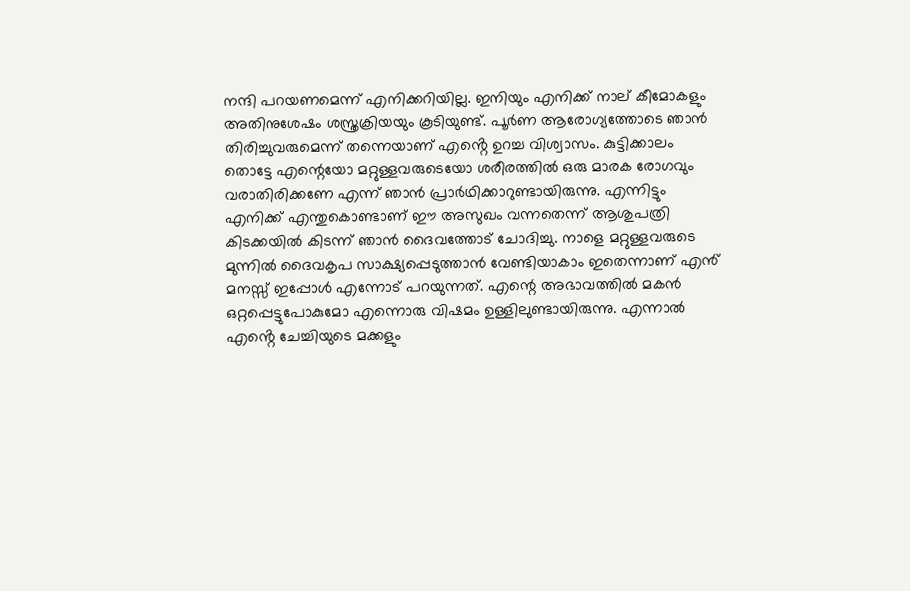നന്ദി പറയണമെന്ന് എനിക്കറിയില്ല. ഇനിയും എനിക്ക് നാല് കീമോകളും അതിനുശേഷം ശസ്ത്രക്രിയയും കൂടിയുണ്ട്. പൂർണ ആരോഗ്യത്തോടെ ഞാൻ തിരിച്ചുവരുമെന്ന് തന്നെയാണ് എൻ്റെ ഉറച്ച വിശ്വാസം. കുട്ടിക്കാലം തൊട്ടേ എന്റെയോ മറ്റുള്ളവരുടെയോ ശരീരത്തിൽ ഒരു മാരക രോഗവും വരാതിരിക്കണേ എന്ന് ഞാൻ പ്രാർഥിക്കാറുണ്ടായിരുന്നു. എന്നിട്ടും എനിക്ക് എന്തുകൊണ്ടാണ് ഈ അസുഖം വന്നതെന്ന് ആശുപത്രി കിടക്കയിൽ കിടന്ന് ഞാൻ ദൈവത്തോട് ചോദിച്ചു. നാളെ മറ്റുള്ളവരുടെ മുന്നിൽ ദൈവകൃപ സാക്ഷ്യപ്പെടുത്താൻ വേണ്ടിയാകാം ഇതെന്നാണ് എൻ് മനസ്സ് ഇപ്പോൾ എന്നോട് പറയുന്നത്. എന്റെ അഭാവത്തിൽ മകൻ ഒറ്റപ്പെട്ടുപോകുമോ എന്നൊരു വിഷമം ഉള്ളിലുണ്ടായിരുന്നു. എന്നാൽ എൻ്റെ ചേച്ചിയുടെ മക്കളും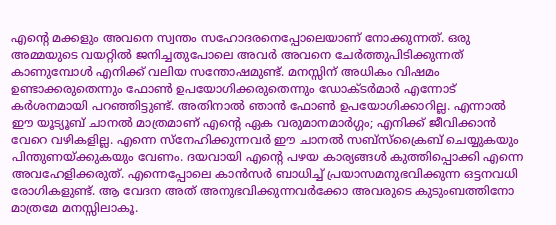എൻ്റെ മക്കളും അവനെ സ്വന്തം സഹോദരനെപ്പോലെയാണ് നോക്കുന്നത്. ഒരു അമ്മയുടെ വയറ്റിൽ ജനിച്ചതുപോലെ അവർ അവനെ ചേർത്തുപിടിക്കുന്നത് കാണുമ്പോൾ എനിക്ക് വലിയ സന്തോഷമുണ്ട്. മനസ്സിന് അധികം വിഷമം ഉണ്ടാക്കരുതെന്നും ഫോൺ ഉപയോഗിക്കരുതെന്നും ഡോക്‌ടർമാർ എന്നോട് കർശനമായി പറഞ്ഞിട്ടുണ്ട്. അതിനാൽ ഞാൻ ഫോൺ ഉപയോഗിക്കാറില്ല. എന്നാൽ ഈ യൂട്യൂബ് ചാനൽ മാത്രമാണ് എൻ്റെ ഏക വരുമാനമാർഗ്ഗം; എനിക്ക് ജീവിക്കാൻ വേറെ വഴികളില്ല. എന്നെ സ്നേഹിക്കുന്നവർ ഈ ചാനൽ സബ്സ്ക്രൈബ് ചെയ്യുകയും പിന്തുണയ്ക്കുകയും വേണം. ദയവായി എന്റെ പഴയ കാര്യങ്ങൾ കുത്തിപ്പൊക്കി എന്നെ അവഹേളിക്കരുത്. എന്നെപ്പോലെ കാൻസർ ബാധിച്ച് പ്രയാസമനുഭവിക്കുന്ന ഒട്ടനവധി രോഗികളുണ്ട്. ആ വേദന അത് അനുഭവിക്കുന്നവർക്കോ അവരുടെ കുടുംബത്തിനോ മാത്രമേ മനസ്സിലാകൂ.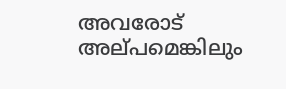അവരോട് അല്‌പമെങ്കിലും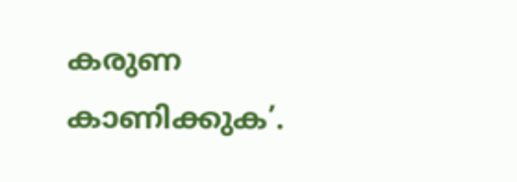കരുണ കാണിക്കുക’.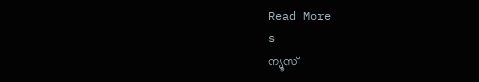Read More
s
ന്യൂസ്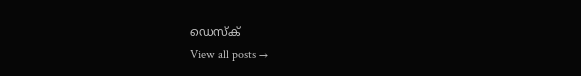ഡെസ്ക്
View all posts →